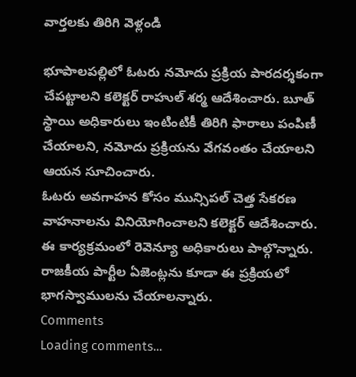వార్తలకు తిరిగి వెళ్లండి

భూపాలపల్లిలో ఓటరు నమోదు ప్రక్రియ పారదర్శకంగా చేపట్టాలని కలెక్టర్ రాహుల్ శర్మ ఆదేశించారు. బూత్ స్థాయి అధికారులు ఇంటింటికీ తిరిగి ఫారాలు పంపిణీ చేయాలని, నమోదు ప్రక్రియను వేగవంతం చేయాలని ఆయన సూచించారు.
ఓటరు అవగాహన కోసం మున్సిపల్ చెత్త సేకరణ వాహనాలను వినియోగించాలని కలెక్టర్ ఆదేశించారు. ఈ కార్యక్రమంలో రెవెన్యూ అధికారులు పాల్గొన్నారు. రాజకీయ పార్టీల ఏజెంట్లను కూడా ఈ ప్రక్రియలో భాగస్వాములను చేయాలన్నారు.
Comments
Loading comments...